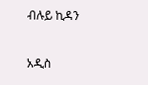ብሉይ ኪዳን

አዲስ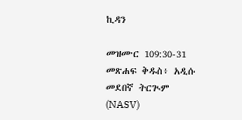ኪዳን

መዝሙር 109:30-31 መጽሐፍ ቅዱስ፥ አዲሱ መደበኛ ትርጒም (NASV)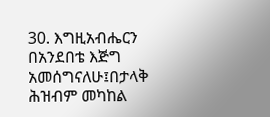30. እግዚአብሔርን በአንደበቴ እጅግ አመሰግናለሁ፤በታላቅ ሕዝብም መካከል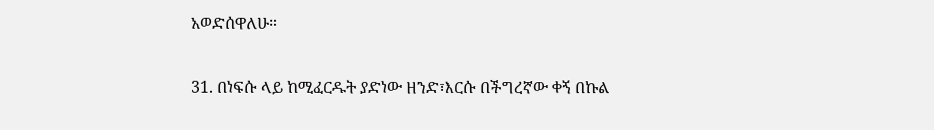አወድሰዋለሁ።

31. በነፍሱ ላይ ከሚፈርዱት ያድነው ዘንድ፣እርሱ በችግረኛው ቀኝ በኩል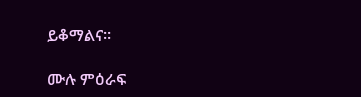ይቆማልና።

ሙሉ ምዕራፍ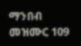ማንበብ መዝሙር 109